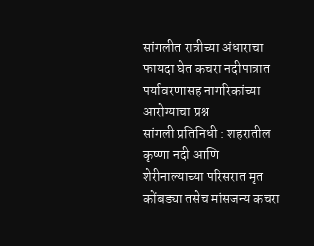सांगलीत रात्रीच्या अंधाराचा फायदा घेत कचरा नदीपात्रात पर्यावरणासह नागरिकांच्या आरोग्याचा प्रश्न
सांगली प्रतिनिधी : शहरातील कृष्णा नदी आणि शेरीनाल्याच्या परिसरात मृत कोंबड्या तसेच मांसजन्य कचरा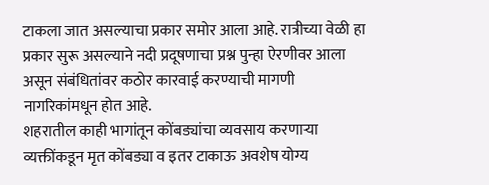टाकला जात असल्याचा प्रकार समोर आला आहे. रात्रीच्या वेळी हा प्रकार सुरू असल्याने नदी प्रदूषणाचा प्रश्न पुन्हा ऐरणीवर आला असून संबंधितांवर कठोर कारवाई करण्याची मागणी नागरिकांमधून होत आहे.
शहरातील काही भागांतून कोंबड्यांचा व्यवसाय करणाऱ्या व्यक्तींकडून मृत कोंबड्या व इतर टाकाऊ अवशेष योग्य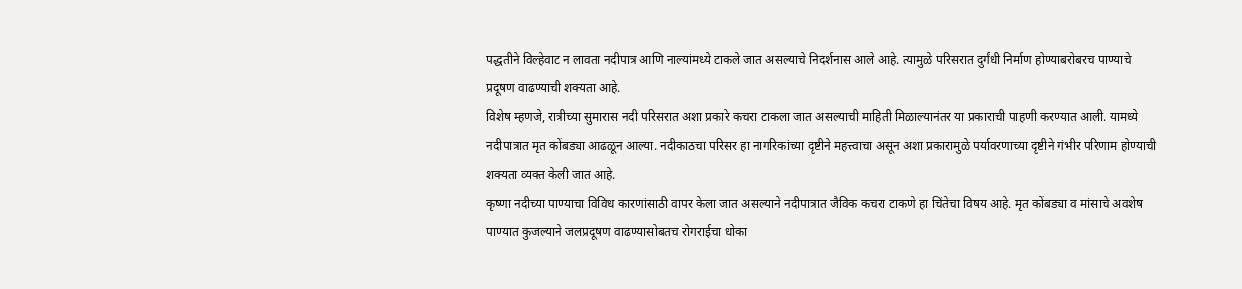पद्धतीने विल्हेवाट न लावता नदीपात्र आणि नाल्यांमध्ये टाकले जात असल्याचे निदर्शनास आले आहे. त्यामुळे परिसरात दुर्गंधी निर्माण होण्याबरोबरच पाण्याचे प्रदूषण वाढण्याची शक्यता आहे.
विशेष म्हणजे, रात्रीच्या सुमारास नदी परिसरात अशा प्रकारे कचरा टाकला जात असल्याची माहिती मिळाल्यानंतर या प्रकाराची पाहणी करण्यात आली. यामध्ये नदीपात्रात मृत कोंबड्या आढळून आल्या. नदीकाठचा परिसर हा नागरिकांच्या दृष्टीने महत्त्वाचा असून अशा प्रकारामुळे पर्यावरणाच्या दृष्टीने गंभीर परिणाम होण्याची शक्यता व्यक्त केली जात आहे.
कृष्णा नदीच्या पाण्याचा विविध कारणांसाठी वापर केला जात असल्याने नदीपात्रात जैविक कचरा टाकणे हा चिंतेचा विषय आहे. मृत कोंबड्या व मांसाचे अवशेष पाण्यात कुजल्याने जलप्रदूषण वाढण्यासोबतच रोगराईचा धोका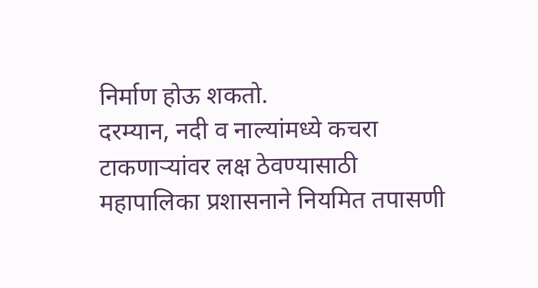निर्माण होऊ शकतो.
दरम्यान, नदी व नाल्यांमध्ये कचरा टाकणाऱ्यांवर लक्ष ठेवण्यासाठी महापालिका प्रशासनाने नियमित तपासणी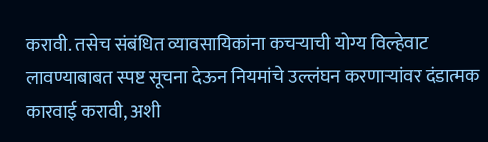करावी. तसेच संबंधित व्यावसायिकांना कचऱ्याची योग्य विल्हेवाट लावण्याबाबत स्पष्ट सूचना देऊन नियमांचे उल्लंघन करणाऱ्यांवर दंडात्मक कारवाई करावी, अशी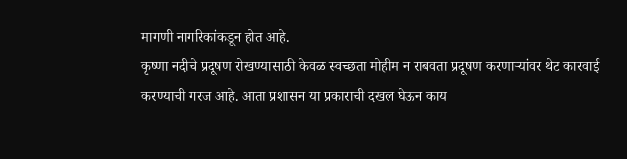मागणी नागरिकांकडून होत आहे.
कृष्णा नदीचे प्रदूषण रोखण्यासाठी केवळ स्वच्छता मोहीम न राबवता प्रदूषण करणाऱ्यांवर थेट कारवाई करण्याची गरज आहे. आता प्रशासन या प्रकाराची दखल घेऊन काय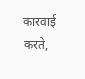कारवाई करते,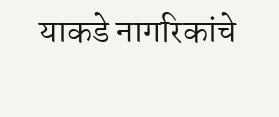याकडे नागरिकांचे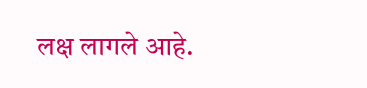लक्ष लागले आहे.